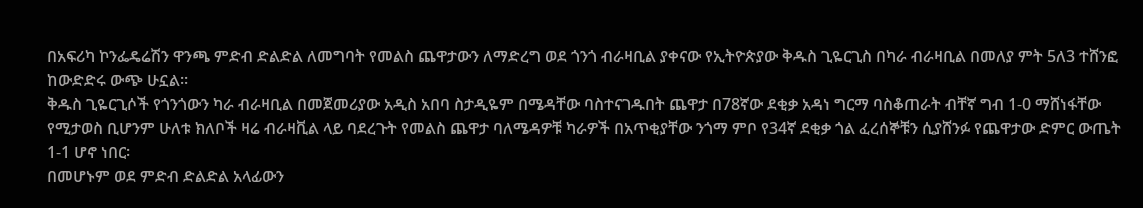በአፍሪካ ኮንፌዴሬሽን ዋንጫ ምድብ ድልድል ለመግባት የመልስ ጨዋታውን ለማድረግ ወደ ጎንጎ ብራዛቢል ያቀናው የኢትዮጵያው ቅዱስ ጊዬርጊስ በካራ ብራዛቢል በመለያ ምት 5ለ3 ተሸንፎ ከውድድሩ ውጭ ሁኗል፡፡
ቅዱስ ጊዬርጊሶች የጎንጎውን ካራ ብራዛቢል በመጀመሪያው አዲስ አበባ ስታዲዬም በሜዳቸው ባስተናገዱበት ጨዋታ በ78ኛው ደቂቃ አዳነ ግርማ ባስቆጠራት ብቸኛ ግብ 1-0 ማሸነፋቸው የሚታወስ ቢሆንም ሁለቱ ክለቦች ዛሬ ብራዛቪል ላይ ባደረጉት የመልስ ጨዋታ ባለሜዳዎቹ ካራዎች በአጥቂያቸው ንጎማ ምቦ የ34ኛ ደቂቃ ጎል ፈረሰኞቹን ሲያሸንፉ የጨዋታው ድምር ውጤት 1-1 ሆኖ ነበር፡
በመሆኑም ወደ ምድብ ድልድል አላፊውን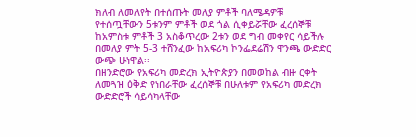ክለብ ለመለየት በተሰጡት መለያ ምቶች ባለሜዳዎቹ የተሰጧቸውን 5ቱንም ምቶች ወደ ጎል ሲቀይሯቸው ፈረሰኞቹ ከአምስቱ ምቶች 3 አስቆጥረው 2ቱን ወደ ግብ መቀየር ሳይችሉ በመለያ ምት 5-3 ተሸንፈው ከአፍሪካ ኮንፌደሬሽን ዋንጫ ውድድር ውጭ ሁነዋል፡፡
በዘንድሮው የአፍሪካ መድረክ ኢትዮጵያን በመወከል ብዙ ርቀት ለመጓዝ ዕቅድ የነበራቸው ፈረሰኞቹ በሁለቱም የአፍሪካ መድረክ ውድድሮች ሳይሳካላቸው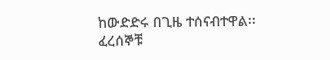ከውድድሩ በጊዜ ተሰናብተዋል፡፡
ፈረሰኞቹ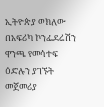ኢትዮጵያ ወክለው በአፍሪካ ኮንፌደሬሽን ዋንጫ የመሳተፍ ዕድሉን ያገኙት መጀመሪያ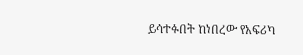ይሳተፉበት ከነበረው የአፍሪካ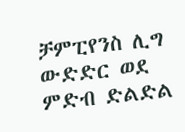ቻምፒየንስ ሊግ ውድድር ወደ ምድብ ድልድል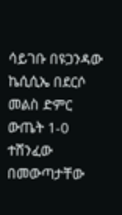ሳይገቡ በዩጋንዳው ኬሲሲኤ በደርሶ መልስ ድምር ውጤት 1-0 ተሸንፈው በመውጣታቸው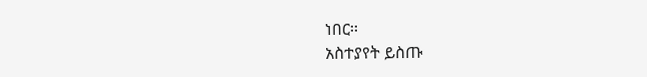ነበር፡፡
አስተያየት ይስጡ